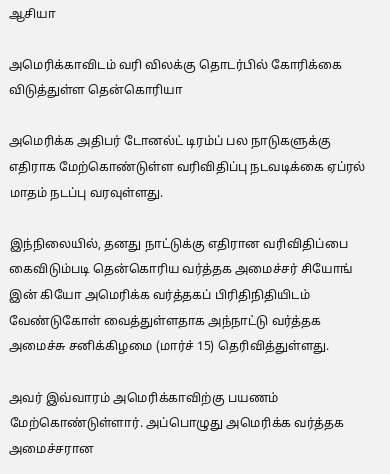ஆசியா

அமெரிக்காவிடம் வரி விலக்கு தொடர்பில் கோரிக்கை விடுத்துள்ள தென்கொரியா

அமெரிக்க அதிபர் டோனல்ட் டிரம்ப் பல நாடுகளுக்கு எதிராக மேற்கொண்டுள்ள வரிவிதிப்பு நடவடிக்கை ஏப்ரல் மாதம் நடப்பு வரவுள்ளது.

இந்நிலையில், தனது நாட்டுக்கு எதிரான வரிவிதிப்பை கைவிடும்படி தென்கொரிய வர்த்தக அமைச்சர் சியோங் இன் கியோ அமெரிக்க வர்த்தகப் பிரிதிநிதியிடம் வேண்டுகோள் வைத்துள்ளதாக அந்நாட்டு வர்த்தக அமைச்சு சனிக்கிழமை (மார்ச் 15) தெரிவித்துள்ளது.

அவர் இவ்வாரம் அமெரிக்காவிற்கு பயணம் மேற்கொண்டுள்ளார். அப்பொழுது அமெரிக்க வர்த்தக அமைச்சரான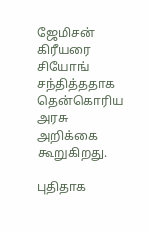ஜேமிசன் கிரீயரை சியோங் சந்தித்ததாக தென்கொரிய அரசு அறிக்கை கூறுகிறது.

புதிதாக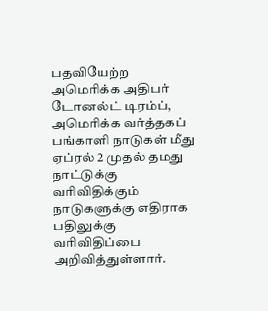பதவியேற்ற அமெரிக்க அதிபர் டோனல்ட் டிரம்ப், அமெரிக்க வர்த்தகப் பங்காளி நாடுகள் மீது ஏப்ரல் 2 முதல் தமது நாட்டுக்கு வரிவிதிக்கும் நாடுகளுக்கு எதிராக பதிலுக்கு வரிவிதிப்பை அறிவித்துள்ளார்.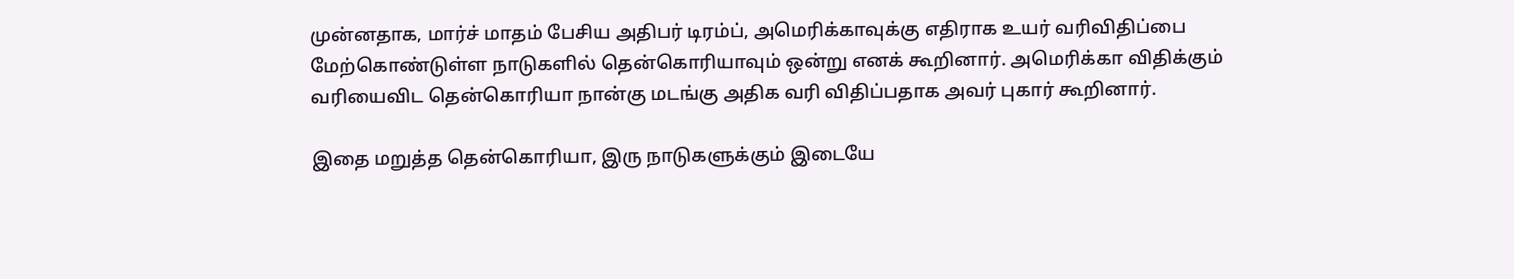முன்னதாக, மார்ச் மாதம் பேசிய அதிபர் டிரம்ப், அமெரிக்காவுக்கு எதிராக உயர் வரிவிதிப்பை மேற்கொண்டுள்ள நாடுகளில் தென்கொரியாவும் ஒன்று எனக் கூறினார். அமெரிக்கா விதிக்கும் வரியைவிட தென்கொரியா நான்கு மடங்கு அதிக வரி விதிப்பதாக அவர் புகார் கூறினார்.

இதை மறுத்த தென்கொரியா, இரு நாடுகளுக்கும் இடையே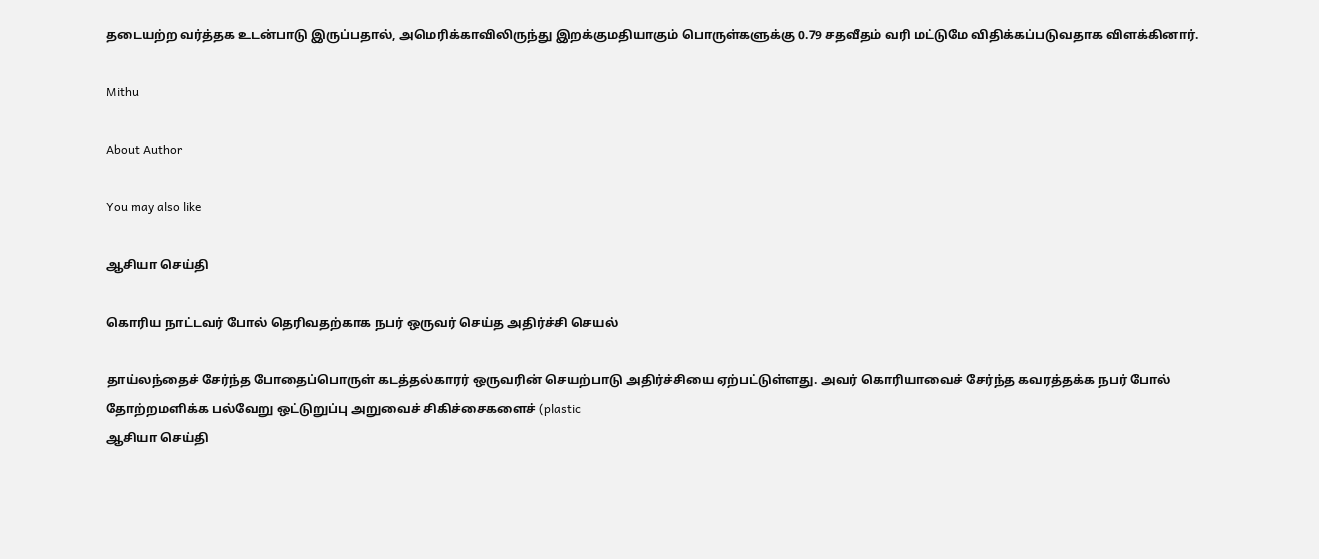தடையற்ற வர்த்தக உடன்பாடு இருப்பதால், அமெரிக்காவிலிருந்து இறக்குமதியாகும் பொருள்களுக்கு 0.79 சதவீதம் வரி மட்டுமே விதிக்கப்படுவதாக விளக்கினார்.

Mithu

About Author

You may also like

ஆசியா செய்தி

கொரிய நாட்டவர் போல் தெரிவதற்காக நபர் ஒருவர் செய்த அதிர்ச்சி செயல்

தாய்லந்தைச் சேர்ந்த போதைப்பொருள் கடத்தல்காரர் ஒருவரின் செயற்பாடு அதிர்ச்சியை ஏற்பட்டுள்ளது. அவர் கொரியாவைச் சேர்ந்த கவரத்தக்க நபர் போல் தோற்றமளிக்க பல்வேறு ஒட்டுறுப்பு அறுவைச் சிகிச்சைகளைச் (plastic
ஆசியா செய்தி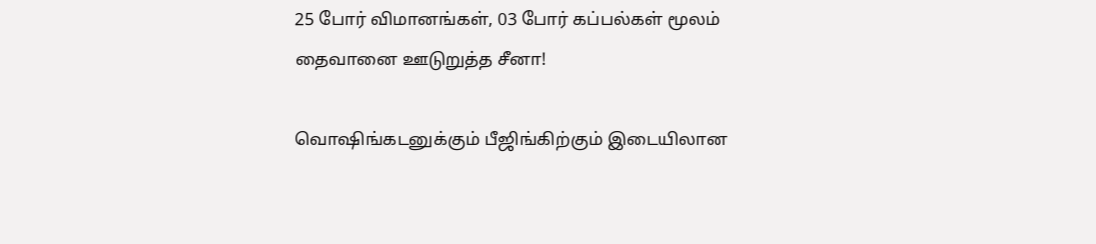25 போர் விமானங்கள், 03 போர் கப்பல்கள் மூலம் தைவானை ஊடுறுத்த சீனா!

வொஷிங்கடனுக்கும் பீஜிங்கிற்கும் இடையிலான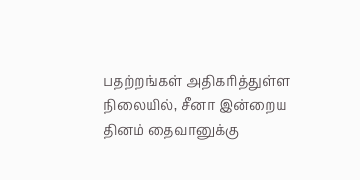பதற்றங்கள் அதிகரித்துள்ள நிலையில், சீனா இன்றைய தினம் தைவானுக்கு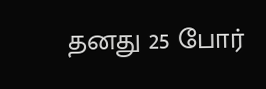தனது 25 போர்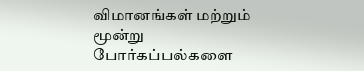விமானங்கள் மற்றும் மூன்று போர்கப்பல்களை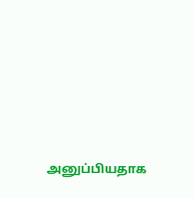அனுப்பியதாக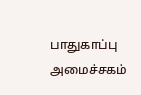பாதுகாப்பு அமைச்சகம்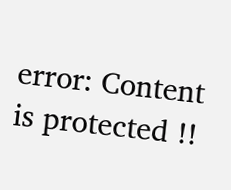error: Content is protected !!